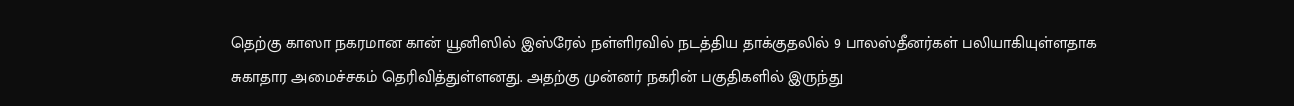தெற்கு காஸா நகரமான கான் யூனிஸில் இஸ்ரேல் நள்ளிரவில் நடத்திய தாக்குதலில் 9 பாலஸ்தீனர்கள் பலியாகியுள்ளதாக சுகாதார அமைச்சகம் தெரிவித்துள்ளனது. அதற்கு முன்னர் நகரின் பகுதிகளில் இருந்து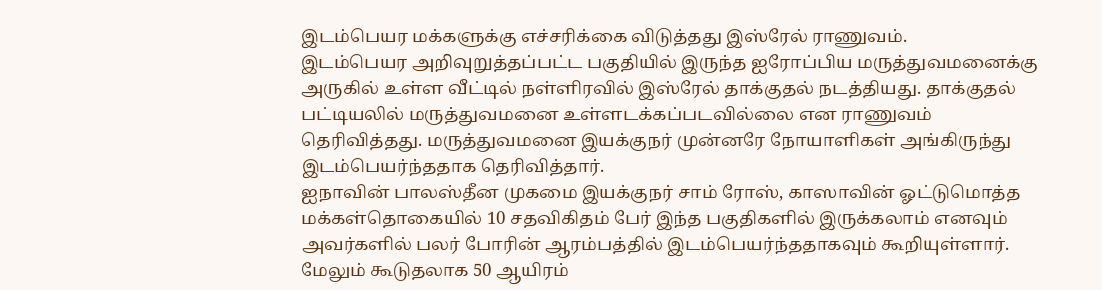இடம்பெயர மக்களுக்கு எச்சரிக்கை விடுத்தது இஸ்ரேல் ராணுவம்.
இடம்பெயர அறிவுறுத்தப்பட்ட பகுதியில் இருந்த ஐரோப்பிய மருத்துவமனைக்கு அருகில் உள்ள வீட்டில் நள்ளிரவில் இஸ்ரேல் தாக்குதல் நடத்தியது. தாக்குதல் பட்டியலில் மருத்துவமனை உள்ளடக்கப்படவில்லை என ராணுவம் தெரிவித்தது. மருத்துவமனை இயக்குநர் முன்னரே நோயாளிகள் அங்கிருந்து இடம்பெயர்ந்ததாக தெரிவித்தார்.
ஐநாவின் பாலஸ்தீன முகமை இயக்குநர் சாம் ரோஸ், காஸாவின் ஓட்டுமொத்த மக்கள்தொகையில் 10 சதவிகிதம் பேர் இந்த பகுதிகளில் இருக்கலாம் எனவும் அவர்களில் பலர் போரின் ஆரம்பத்தில் இடம்பெயர்ந்ததாகவும் கூறியுள்ளார்.
மேலும் கூடுதலாக 50 ஆயிரம்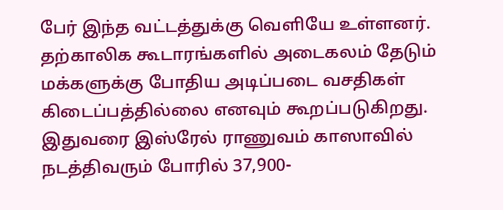பேர் இந்த வட்டத்துக்கு வெளியே உள்ளனர். தற்காலிக கூடாரங்களில் அடைகலம் தேடும் மக்களுக்கு போதிய அடிப்படை வசதிகள் கிடைப்பத்தில்லை எனவும் கூறப்படுகிறது.
இதுவரை இஸ்ரேல் ராணுவம் காஸாவில் நடத்திவரும் போரில் 37,900-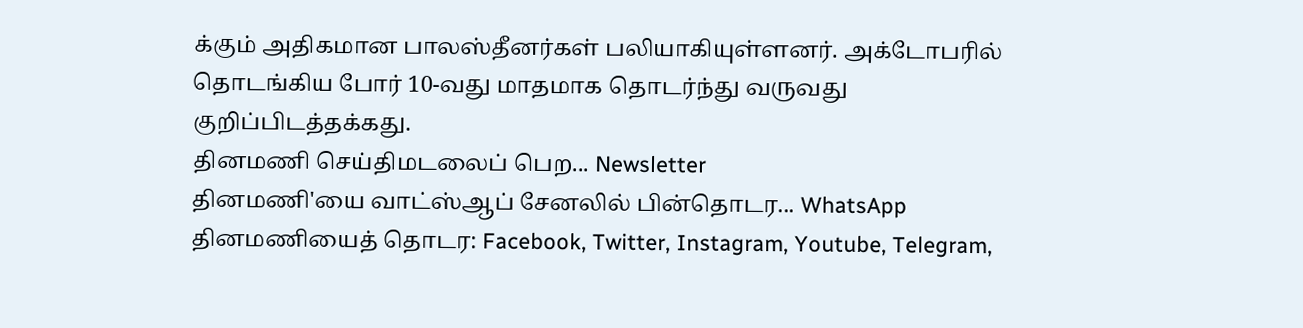க்கும் அதிகமான பாலஸ்தீனர்கள் பலியாகியுள்ளனர். அக்டோபரில் தொடங்கிய போர் 10-வது மாதமாக தொடர்ந்து வருவது குறிப்பிடத்தக்கது.
தினமணி செய்திமடலைப் பெற... Newsletter
தினமணி'யை வாட்ஸ்ஆப் சேனலில் பின்தொடர... WhatsApp
தினமணியைத் தொடர: Facebook, Twitter, Instagram, Youtube, Telegram,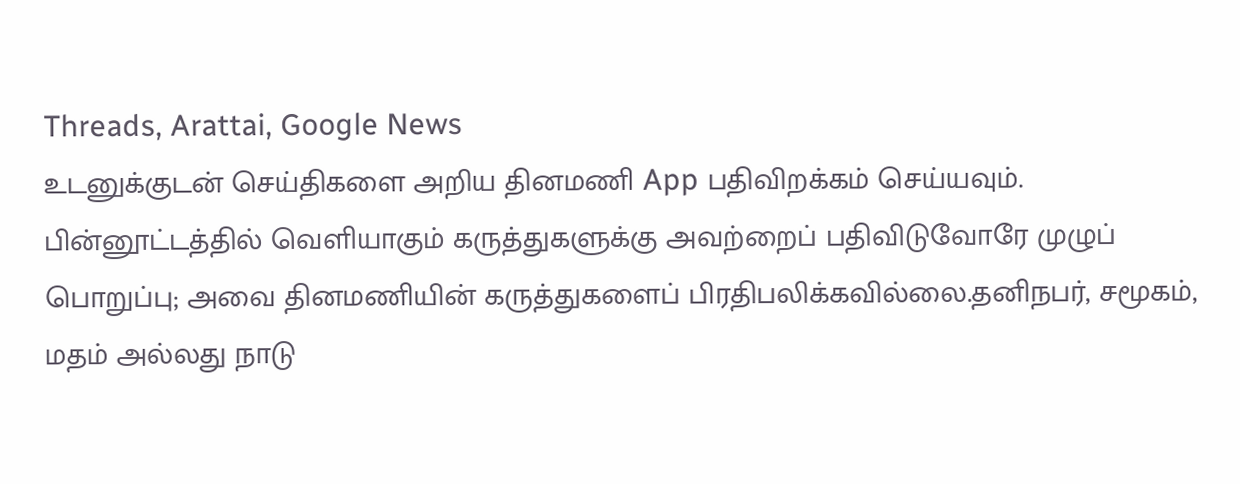Threads, Arattai, Google News
உடனுக்குடன் செய்திகளை அறிய தினமணி App பதிவிறக்கம் செய்யவும்.
பின்னூட்டத்தில் வெளியாகும் கருத்துகளுக்கு அவற்றைப் பதிவிடுவோரே முழுப் பொறுப்பு; அவை தினமணியின் கருத்துகளைப் பிரதிபலிக்கவில்லை.தனிநபர், சமூகம், மதம் அல்லது நாடு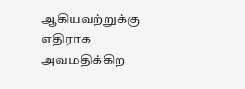ஆகியவற்றுக்கு எதிராக அவமதிக்கிற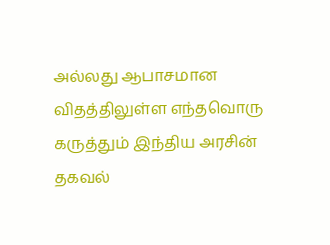அல்லது ஆபாசமான விதத்திலுள்ள எந்தவொரு கருத்தும் இந்திய அரசின் தகவல்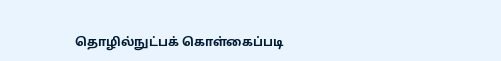தொழில்நுட்பக் கொள்கைப்படி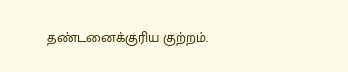தண்டனைக்குரிய குற்றம்.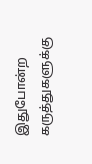இதுபோன்ற கருத்துகளுக்கு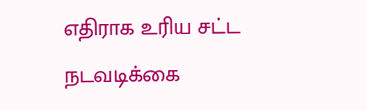எதிராக உரிய சட்ட நடவடிக்கை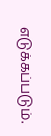எடுக்கப்படும்.